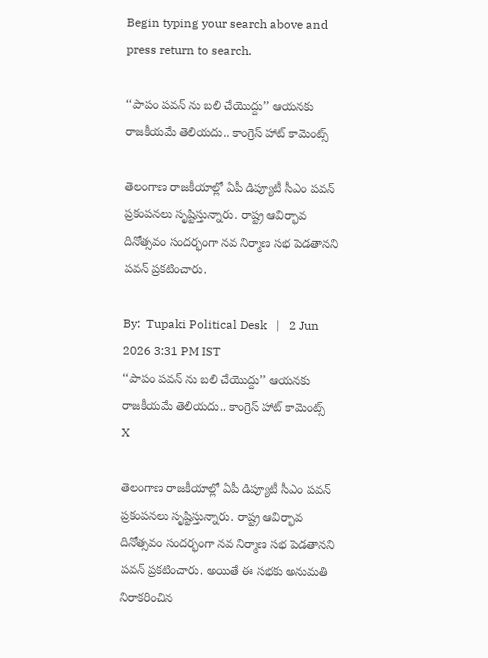Begin typing your search above and press return to search.

‘‘పాపం పవన్ ను బలి చేయొద్దు’’ ఆయనకు రాజకీయమే తెలియదు.. కాంగ్రెస్ హాట్ కామెంట్స్

తెలంగాణ రాజకీయాల్లో ఏపీ డిప్యూటీ సీఎం పవన్ ప్రకంపనలు సృష్టిస్తున్నారు. రాష్ట్ర ఆవిర్భావ దినోత్సవం సందర్భంగా నవ నిర్మాణ సభ పెడతానని పవన్ ప్రకటించారు.

By:  Tupaki Political Desk   |   2 Jun 2026 3:31 PM IST
‘‘పాపం పవన్ ను బలి చేయొద్దు’’ ఆయనకు రాజకీయమే తెలియదు.. కాంగ్రెస్ హాట్ కామెంట్స్
X

తెలంగాణ రాజకీయాల్లో ఏపీ డిప్యూటీ సీఎం పవన్ ప్రకంపనలు సృష్టిస్తున్నారు. రాష్ట్ర ఆవిర్భావ దినోత్సవం సందర్భంగా నవ నిర్మాణ సభ పెడతానని పవన్ ప్రకటించారు. అయితే ఈ సభకు అనుమతి నిరాకరించిన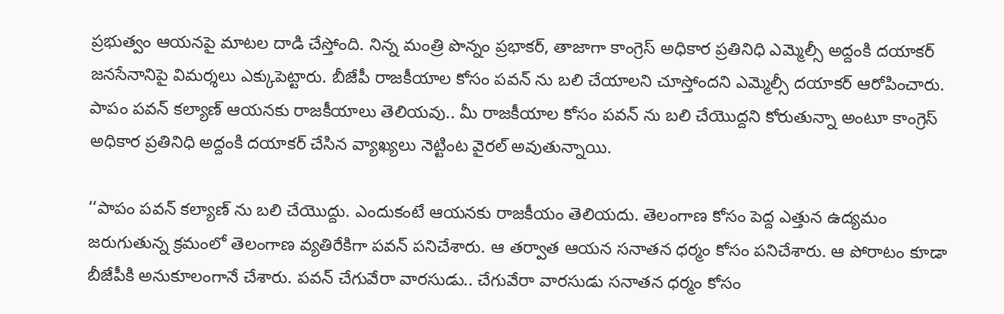ప్రభుత్వం ఆయనపై మాటల దాడి చేస్తోంది. నిన్న మంత్రి పొన్నం ప్రభాకర్, తాజాగా కాంగ్రెస్ అధికార ప్రతినిధి ఎమ్మెల్సీ అద్దంకి దయాకర్ జనసేనానిపై విమర్శలు ఎక్కుపెట్టారు. బీజేపీ రాజకీయాల కోసం పవన్ ను బలి చేయాలని చూస్తోందని ఎమ్మెల్సీ దయాకర్ ఆరోపించారు. పాపం పవన్ కల్యాణ్ ఆయనకు రాజకీయాలు తెలియవు.. మీ రాజకీయాల కోసం పవన్ ను బలి చేయొద్దని కోరుతున్నా అంటూ కాంగ్రెస్ అధికార ప్రతినిధి అద్దంకి దయాకర్ చేసిన వ్యాఖ్యలు నెట్టింట వైరల్ అవుతున్నాయి.

‘‘పాపం పవన్ కల్యాణ్ ను బలి చేయొద్దు. ఎందుకంటే ఆయనకు రాజకీయం తెలియదు. తెలంగాణ కోసం పెద్ద ఎత్తున ఉద్యమం జరుగుతున్న క్రమంలో తెలంగాణ వ్యతిరేకిగా పవన్ పనిచేశారు. ఆ తర్వాత ఆయన సనాతన ధర్మం కోసం పనిచేశారు. ఆ పోరాటం కూడా బీజేపీకి అనుకూలంగానే చేశారు. పవన్ చేగువేరా వారసుడు.. చేగువేరా వారసుడు సనాతన ధర్మం కోసం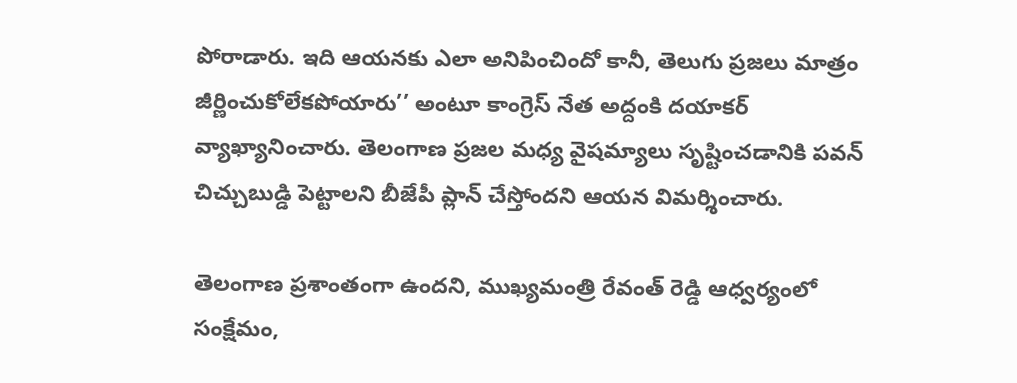పోరాడారు. ఇది ఆయనకు ఎలా అనిపించిందో కానీ, తెలుగు ప్రజలు మాత్రం జీర్ణించుకోలేకపోయారు’’ అంటూ కాంగ్రెస్ నేత అద్దంకి దయాకర్ వ్యాఖ్యానించారు. తెలంగాణ ప్రజల మధ్య వైషమ్యాలు సృష్టించడానికి పవన్ చిచ్చుబుడ్డి పెట్టాలని బీజేపీ ప్లాన్ చేస్తోందని ఆయన విమర్శించారు.

తెలంగాణ ప్రశాంతంగా ఉందని, ముఖ్యమంత్రి రేవంత్ రెడ్డి ఆధ్వర్యంలో సంక్షేమం,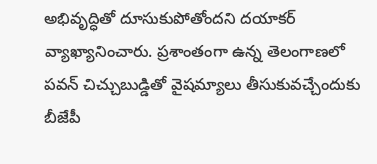అభివృద్ధితో దూసుకుపోతోందని దయాకర్ వ్యాఖ్యానించారు. ప్రశాంతంగా ఉన్న తెలంగాణలో పవన్ చిచ్చుబుడ్డితో వైషమ్యాలు తీసుకువచ్చేందుకు బీజేపీ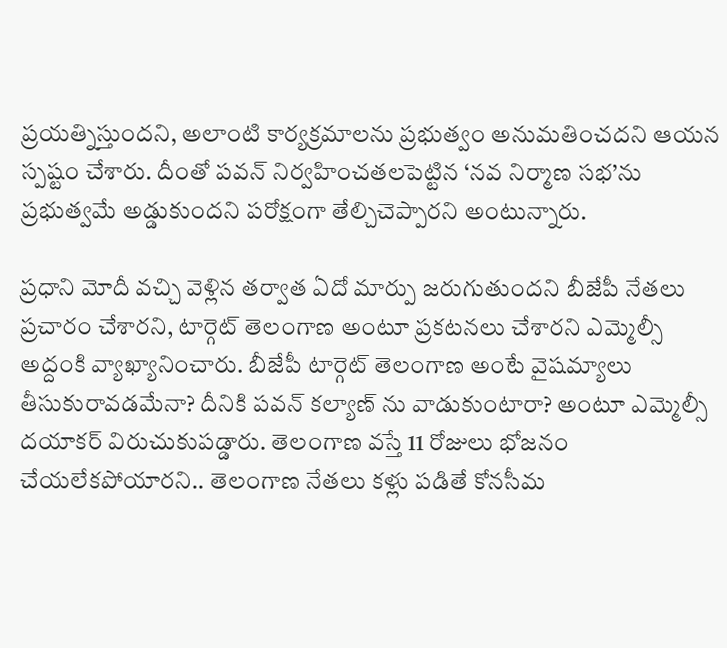ప్రయత్నిస్తుందని, అలాంటి కార్యక్రమాలను ప్రభుత్వం అనుమతించదని ఆయన స్పష్టం చేశారు. దీంతో పవన్ నిర్వహించతలపెట్టిన ‘నవ నిర్మాణ సభ’ను ప్రభుత్వమే అడ్డుకుందని పరోక్షంగా తేల్చిచెప్పారని అంటున్నారు.

ప్రధాని మోదీ వచ్చి వెళ్లిన తర్వాత ఏదో మార్పు జరుగుతుందని బీజేపీ నేతలు ప్రచారం చేశారని, టార్గెట్ తెలంగాణ అంటూ ప్రకటనలు చేశారని ఎమ్మెల్సీ అద్దంకి వ్యాఖ్యానించారు. బీజేపీ టార్గెట్ తెలంగాణ అంటే వైషమ్యాలు తీసుకురావడమేనా? దీనికి పవన్ కల్యాణ్ ను వాడుకుంటారా? అంటూ ఎమ్మెల్సీ దయాకర్ విరుచుకుపడ్డారు. తెలంగాణ వస్తే 11 రోజులు భోజనం చేయలేకపోయారని.. తెలంగాణ నేతలు కళ్లు పడితే కోనసీమ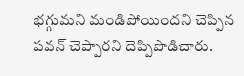భగ్గుమని మండిపోయిందని చెప్పిన పవన్ చెప్పారని దెప్పిపొడిచారు.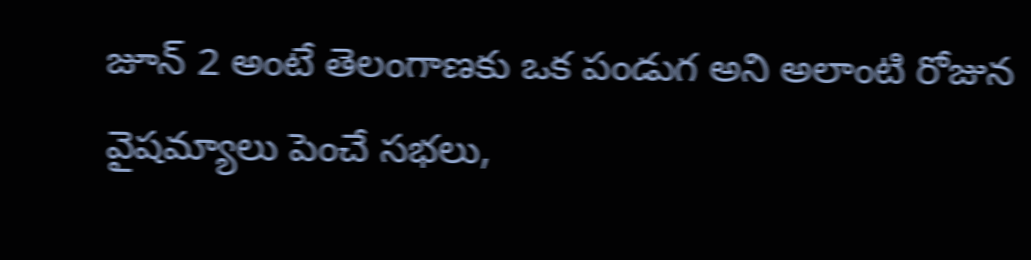జూన్ 2 అంటే తెలంగాణకు ఒక పండుగ అని అలాంటి రోజున వైషమ్యాలు పెంచే సభలు,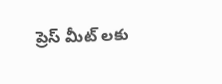ప్రెస్ మీట్ లకు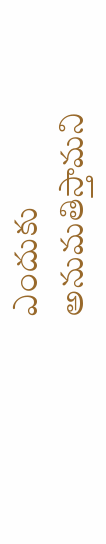ఎందుకు అనుమతిస్తామని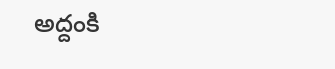అద్దంకి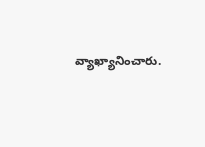వ్యాఖ్యానించారు.